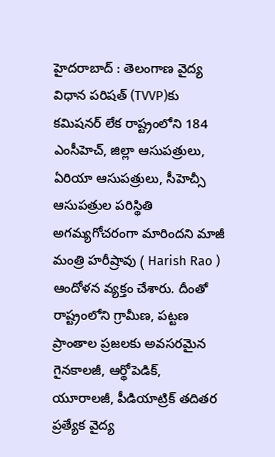హైదరాబాద్ : తెలంగాణ వైద్య విధాన పరిషత్ (TVVP)కు కమిషనర్ లేక రాష్ట్రంలోని 184 ఎంసీహెచ్, జిల్లా ఆసుపత్రులు, ఏరియా ఆసుపత్రులు, సీహెచ్సీ ఆసుపత్రుల పరిస్థితి అగమ్యగోచరంగా మారిందని మాజీ మంత్రి హరీష్రావు ( Harish Rao ) ఆందోళన వ్యక్తం చేశారు. దీంతో రాష్ట్రంలోని గ్రామీణ, పట్టణ ప్రాంతాల ప్రజలకు అవసరమైన గైనకాలజీ, ఆర్థోపెడిక్, యూరాలజీ, పీడియాట్రిక్ తదితర ప్రత్యేక వైద్య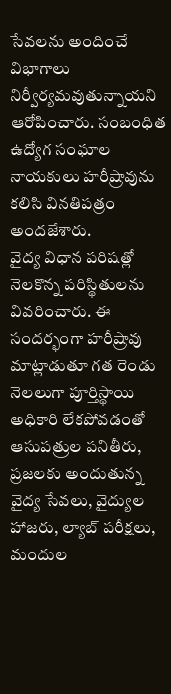సేవలను అందించే విభాగాలు నిర్వీర్యమవుతున్నాయని ఆరోపించారు. సంబంధిత ఉద్యోగ సంఘాల నాయకులు హరీష్రావును కలిసి వినతిపత్రం అందజేశారు.
వైద్య విధాన పరిషత్లో నెలకొన్న పరిస్థితులను వివరించారు. ఈ సందర్భంగా హరీష్రావు మాట్లాడుతూ గత రెండు నెలలుగా పూర్తిస్థాయి అధికారి లేకపోవడంతో ఆసుపత్రుల పనితీరు, ప్రజలకు అందుతున్న వైద్య సేవలు, వైద్యుల హాజరు, ల్యాబ్ పరీక్షలు, మందుల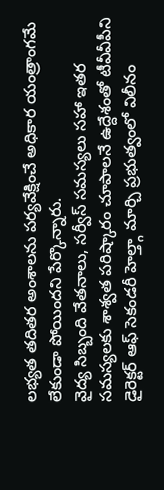లభ్యత తదితర అంశాలను పర్యవేక్షించే అధికార యంత్రాంగమే లేకుండా పోయిందని పేర్కొన్నారు.
వైద్య సిబ్బంది వేతనాలు, సర్వీస్ సమస్యలు సహా ఇతర సమస్యలకు శాశ్వత పరిష్కారం చూపాలనే ఉద్దేశంతో టీవీవీపీని డైరెక్టర్ ఆఫ్ సెకండరీ హెల్త్గా మార్చి ప్రభుత్వంలో విలీనం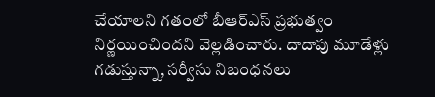చేయాలని గతంలో బీఆర్ఎస్ ప్రభుత్వం నిర్ణయించిందని వెల్లడించారు. దాదాపు మూడేళ్లు గడుస్తున్నా, సర్వీసు నిబంధనలు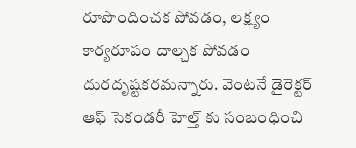రూపొందించక పోవడం, లక్ష్యం కార్యరూపం దాల్చక పోవడం దురదృష్టకరమన్నారు. వెంటనే డైరెక్టర్ ఆఫ్ సెకండరీ హెల్త్ కు సంబంధించి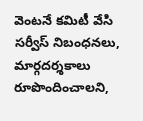వెంటనే కమిటీ వేసి సర్వీస్ నిబంధనలు, మార్గదర్శకాలు రూపొందించాలని,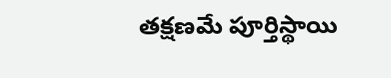తక్షణమే పూర్తిస్థాయి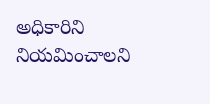అధికారిని నియమించాలని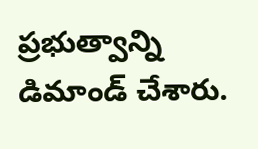ప్రభుత్వాన్ని డిమాండ్ చేశారు.